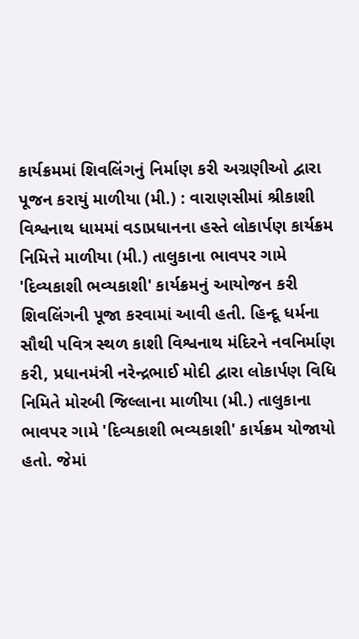કાર્યક્રમમાં શિવલિંગનું નિર્માણ કરી અગ્રણીઓ દ્વારા પૂજન કરાયું માળીયા (મી.) : વારાણસીમાં શ્રીકાશી વિશ્વનાથ ધામમાં વડાપ્રધાનના હસ્તે લોકાર્પણ કાર્યક્રમ નિમિત્તે માળીયા (મી.) તાલુકાના ભાવપર ગામે 'દિવ્યકાશી ભવ્યકાશી' કાર્યક્રમનું આયોજન કરી શિવલિંગની પૂજા કરવામાં આવી હતી. હિન્દૂ ધર્મના સૌથી પવિત્ર સ્થળ કાશી વિશ્વનાથ મંદિરને નવનિર્માણ કરી, પ્રધાનમંત્રી નરેન્દ્રભાઈ મોદી દ્વારા લોકાર્પણ વિધિ નિમિતે મોરબી જિલ્લાના માળીયા (મી.) તાલુકાના ભાવપર ગામે 'દિવ્યકાશી ભવ્યકાશી' કાર્યક્રમ યોજાયો હતો. જેમાં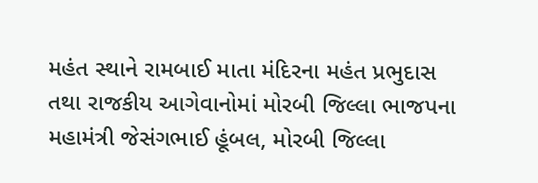મહંત સ્થાને રામબાઈ માતા મંદિરના મહંત પ્રભુદાસ તથા રાજકીય આગેવાનોમાં મોરબી જિલ્લા ભાજપના મહામંત્રી જેસંગભાઈ હૂંબલ, મોરબી જિલ્લા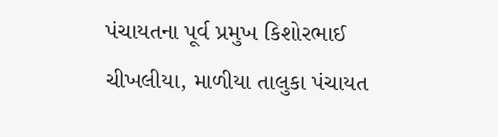પંચાયતના પૂર્વ પ્રમુખ કિશોરભાઈ ચીખલીયા, માળીયા તાલુકા પંચાયત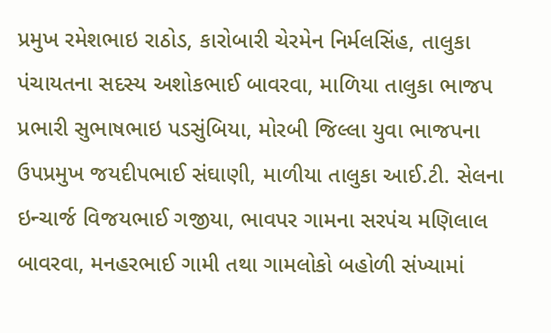પ્રમુખ રમેશભાઇ રાઠોડ, કારોબારી ચેરમેન નિર્મલસિંહ, તાલુકા પંચાયતના સદસ્ય અશોકભાઈ બાવરવા, માળિયા તાલુકા ભાજપ પ્રભારી સુભાષભાઇ પડસુંબિયા, મોરબી જિલ્લા યુવા ભાજપના ઉપપ્રમુખ જયદીપભાઈ સંઘાણી, માળીયા તાલુકા આઈ.ટી. સેલના ઇન્ચાર્જ વિજયભાઈ ગજીયા, ભાવપર ગામના સરપંચ મણિલાલ બાવરવા, મનહરભાઈ ગામી તથા ગામલોકો બહોળી સંખ્યામાં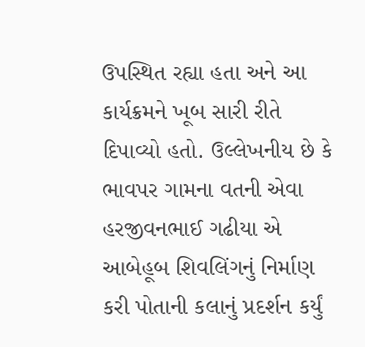ઉપસ્થિત રહ્યા હતા અને આ કાર્યક્રમને ખૂબ સારી રીતે દિપાવ્યો હતો. ઉલ્લેખનીય છે કે ભાવપર ગામના વતની એવા હરજીવનભાઈ ગઢીયા એ આબેહૂબ શિવલિંગનું નિર્માણ કરી પોતાની કલાનું પ્રદર્શન કર્યું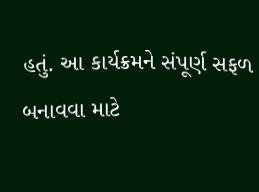હતું. આ કાર્યક્રમને સંપૂર્ણ સફળ બનાવવા માટે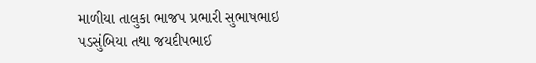માળીયા તાલુકા ભાજપ પ્રભારી સુભાષભાઇ પડસુંબિયા તથા જયદીપભાઈ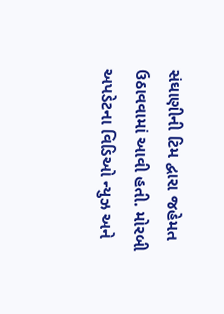સંઘાણીની ટિમ દ્વારા જહેમત ઉઠાવવામાં આવી હતી. મોરબી અપડેટના વિડિઓ ન્યુઝ અને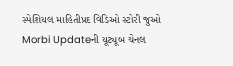સ્પેશિયલ માહિતીપ્રદ વિડિઓ સ્ટોરી જુઓ Morbi Updateની યૂટ્યૂબ ચેનલ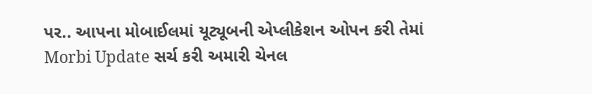પર.. આપના મોબાઈલમાં યૂટ્યૂબની એપ્લીકેશન ઓપન કરી તેમાં Morbi Update સર્ચ કરી અમારી ચેનલ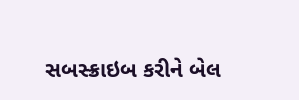સબસ્ક્રાઇબ કરીને બેલ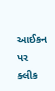આઈકન પર ક્લીક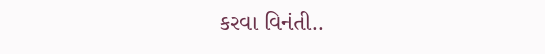કરવા વિનંતી..